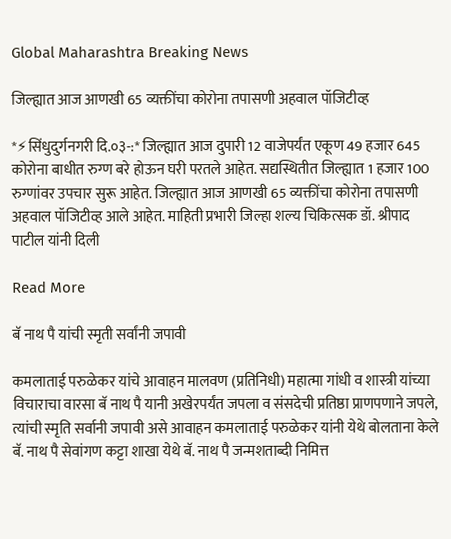Global Maharashtra Breaking News

जिल्ह्यात आज आणखी 65 व्यक्तींचा कोरोना तपासणी अहवाल पॉजिटीव्ह

*⚡सिंधुदुर्गनगरी दि.०३-:* जिल्ह्यात आज दुपारी 12 वाजेपर्यंत एकूण 49 हजार 645 कोरोना बाधीत रुग्ण बरे होऊन घरी परतले आहेत. सद्यस्थितीत जिल्ह्यात 1 हजार 100 रुग्णांवर उपचार सुरू आहेत. जिल्ह्यात आज आणखी 65 व्यक्तींचा कोरोना तपासणी अहवाल पॉजिटीव्ह आले आहेत. माहिती प्रभारी जिल्हा शल्य चिकित्सक डॉ. श्रीपाद पाटील यांनी दिली

Read More

बॅ नाथ पै यांची स्मृती सर्वांनी जपावी

कमलाताई परुळेकर यांचे आवाहन मालवण (प्रतिनिधी) महात्मा गांधी व शास्त्री यांच्या विचाराचा वारसा बॅ नाथ पै यानी अखेरपर्यंत जपला व संसदेची प्रतिष्ठा प्राणपणाने जपले, त्यांची स्मृति सर्वानी जपावी असे आवाहन कमलाताई परुळेकर यांनी येथे बोलताना केले बॅ. नाथ पै सेवांगण कट्टा शाखा येथे बॅ. नाथ पै जन्मशताब्दी निमित्त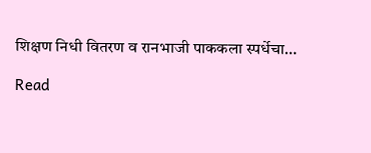शिक्षण निधी वितरण व रानभाजी पाककला स्पर्धेचा…

Read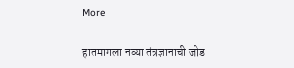More

हातमागला नव्या तंत्रज्ञानाची जोड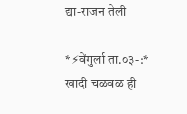द्या-राजन तेली

*⚡वेंगुर्ला ता.०३-:* खादी चळवळ ही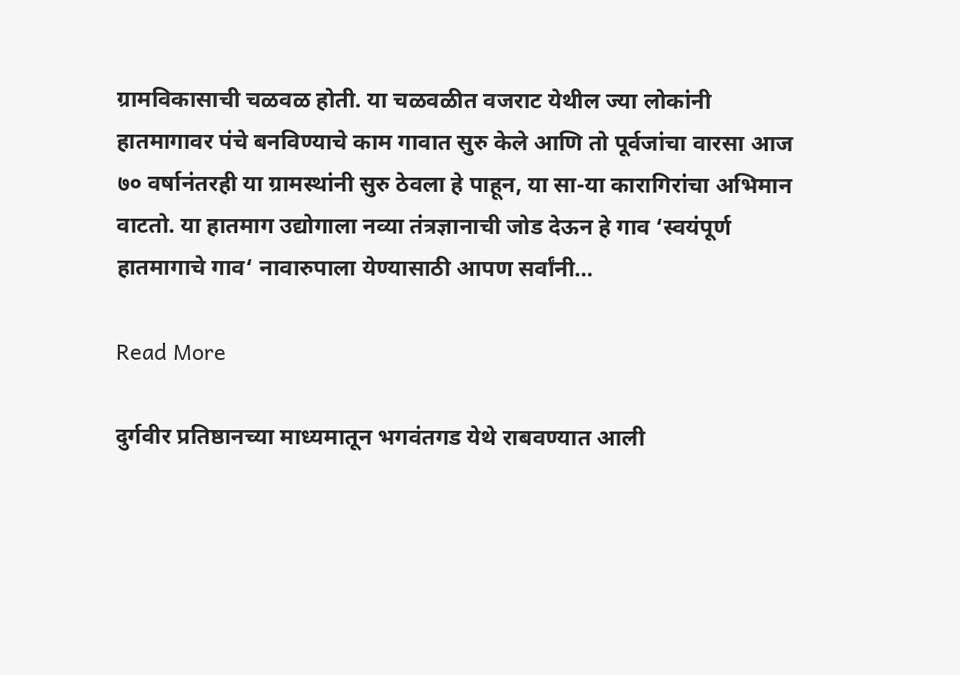ग्रामविकासाची चळवळ होती. या चळवळीत वजराट येथील ज्या लोकांनी हातमागावर पंचे बनविण्याचे काम गावात सुरु केले आणि तो पूर्वजांचा वारसा आज ७० वर्षानंतरही या ग्रामस्थांनी सुरु ठेवला हे पाहून, या सा-या कारागिरांचा अभिमान वाटतो. या हातमाग उद्योगाला नव्या तंत्रज्ञानाची जोड देऊन हे गाव ‘स्वयंपूर्ण हातमागाचे गाव‘ नावारुपाला येण्यासाठी आपण सर्वांनी…

Read More

दुर्गवीर प्रतिष्ठानच्या माध्यमातून भगवंतगड येथे राबवण्यात आली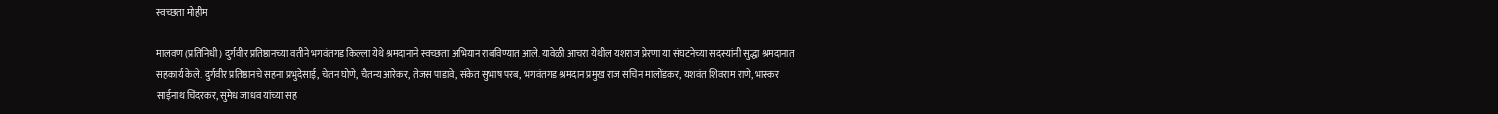स्वच्छता मोहीम

मालवण (प्रतिनिधी) दुर्गवीर प्रतिष्ठानच्या वतीने भगवंतगड किल्ला येथे श्रमदानाने स्वच्छता अभियान राबविण्यात आले. यावेळी आचरा येथील यशराज प्रेरणा या संघटनेच्या सदस्यांनी सुद्धा श्रमदानात सहकार्य केले. दुर्गवीर प्रतिष्ठानचे सहना प्रभुदेसाई, चेतन घोणे, चैतन्य आरेकर, तेजस पाडावे, संकेत सुभाष परब, भगवंतगड श्रमदान प्रमुख राज सचिन मालोंडकर, यशवंत शिवराम राणे, भास्कर साईनाथ चिंदरकर, सुमेध जाधव यांच्या सह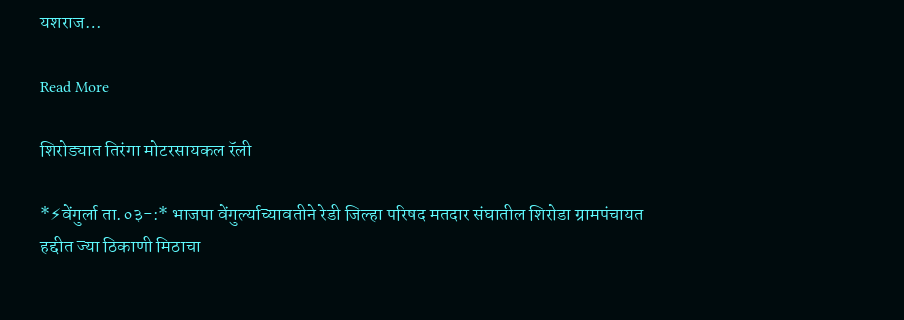यशराज…

Read More

शिरोड्यात तिरंगा मोटरसायकल रॅली

*⚡वेंगुर्ला ता.०३-:* भाजपा वेंगुर्ल्याच्यावतीने रेडी जिल्हा परिषद मतदार संघातील शिरोडा ग्रामपंचायत हद्दीत ज्या ठिकाणी मिठाचा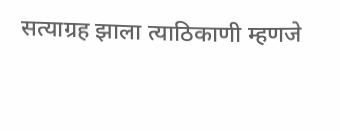सत्याग्रह झाला त्याठिकाणी म्हणजे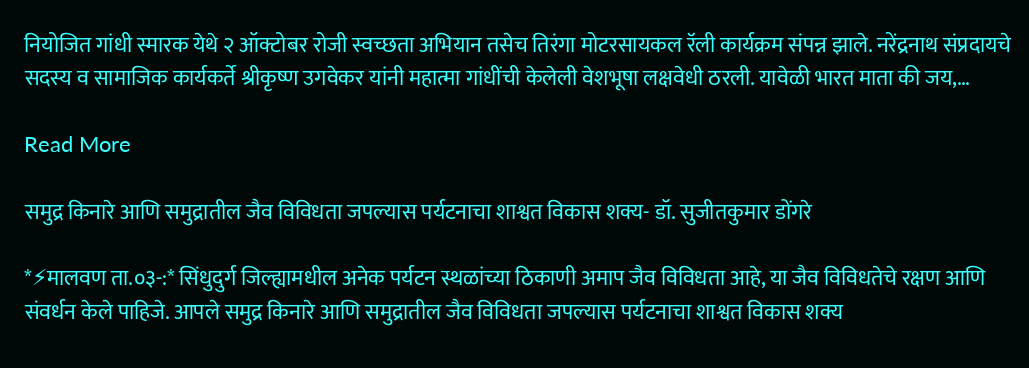नियोजित गांधी स्मारक येथे २ ऑक्टोबर रोजी स्वच्छता अभियान तसेच तिरंगा मोटरसायकल रॅली कार्यक्रम संपन्न झाले. नरेंद्रनाथ संप्रदायचे सदस्य व सामाजिक कार्यकर्ते श्रीकृष्ण उगवेकर यांनी महात्मा गांधींची केलेली वेशभूषा लक्षवेधी ठरली. यावेळी भारत माता की जय,…

Read More

समुद्र किनारे आणि समुद्रातील जैव विविधता जपल्यास पर्यटनाचा शाश्वत विकास शक्य- डॉ. सुजीतकुमार डोंगरे

*⚡मालवण ता.०३-:* सिंधुदुर्ग जिल्ह्यामधील अनेक पर्यटन स्थळांच्या ठिकाणी अमाप जैव विविधता आहे, या जैव विविधतेचे रक्षण आणि संवर्धन केले पाहिजे. आपले समुद्र किनारे आणि समुद्रातील जैव विविधता जपल्यास पर्यटनाचा शाश्वत विकास शक्य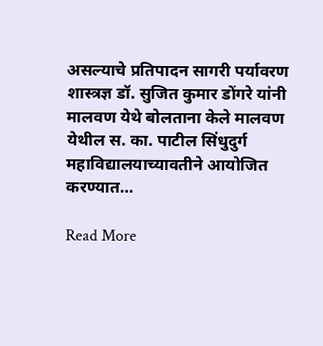असल्याचे प्रतिपादन सागरी पर्यावरण शास्त्रज्ञ डॉ. सुजित कुमार डोंगरे यांनी मालवण येथे बोलताना केले मालवण येथील स. का. पाटील सिंधुदुर्ग महाविद्यालयाच्यावतीने आयोजित करण्यात…

Read More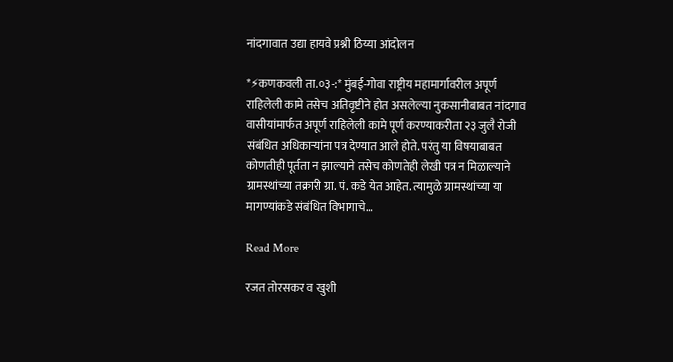नांदगावात उद्या हायवे प्रश्नी ठिय्या आंदोलन

*⚡कणकवली ता.०३-:* मुंबई-गोवा राष्ट्रीय महामार्गावरील अपूर्ण राहिलेली कामे तसेच अतिवृष्टीने होत असलेल्या नुकसानीबाबत नांदगाव वासीयांमार्फत अपूर्ण राहिलेली कामे पूर्ण करण्याकरीता २३ जुलै रोजी संबंधित अधिकाऱ्यांना पत्र देण्यात आले होते. परंतु या विषयाबाबत कोणतीही पूर्तता न झाल्याने तसेच कोणतेही लेखी पत्र न मिळाल्याने ग्रामस्थांच्या तक्रारी ग्रा. पं. कडे येत आहेत. त्यामुळे ग्रामस्थांच्या या मागण्यांकडे संबंधित विभागाचे…

Read More

रजत तोरसकर व खुशी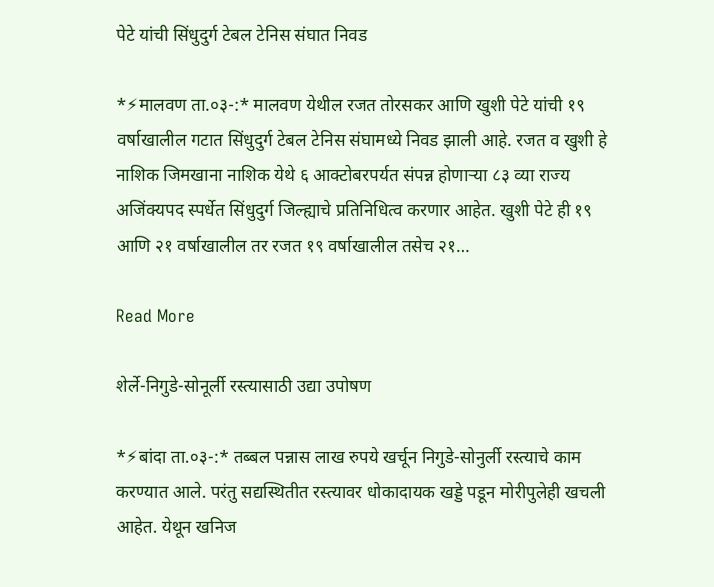पेटे यांची सिंधुदुर्ग टेबल टेनिस संघात निवड

*⚡मालवण ता.०३-:* मालवण येथील रजत तोरसकर आणि खुशी पेटे यांची १९ वर्षाखालील गटात सिंधुदुर्ग टेबल टेनिस संघामध्ये निवड झाली आहे. रजत व खुशी हे नाशिक जिमखाना नाशिक येथे ६ आक्टोबरपर्यत संपन्न होणाऱ्या ८३ व्या राज्य अजिंक्यपद स्पर्धेत सिंधुदुर्ग जिल्ह्याचे प्रतिनिधित्व करणार आहेत. खुशी पेटे ही १९ आणि २१ वर्षाखालील तर रजत १९ वर्षाखालील तसेच २१…

Read More

शेर्ले-निगुडे-सोनूर्ली रस्त्यासाठी उद्या उपोषण

*⚡बांदा ता.०३-:* तब्बल पन्नास लाख रुपये खर्चून निगुडे-सोनुर्ली रस्त्याचे काम करण्यात आले. परंतु सद्यस्थितीत रस्त्यावर धोकादायक खड्डे पडून मोरीपुलेही खचली आहेत. येथून खनिज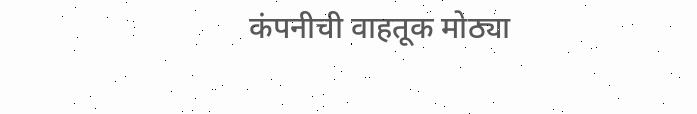कंपनीची वाहतूक मोठ्या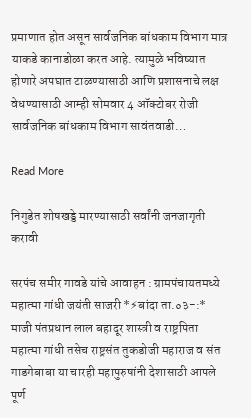प्रमाणात होत असून सार्वजनिक बांधकाम विभाग मात्र याकडे कानाडोळा करत आहे. त्यामुळे भविष्यात होणारे अपघात टाळण्यासाठी आणि प्रशासनाचे लक्ष वेधण्यासाठी आम्ही सोमवार 4 ऑक्टोबर रोजी सार्वजनिक बांधकाम विभाग सावंतवाडी…

Read More

निगुडेत शोषखड्डे मारण्यासाठी सर्वांनी जनजागृती करावी

सरपंच समीर गावडे यांचे आवाहन : ग्रामपंचायतमध्ये महात्मा गांधी जयंती साजरी *⚡बांदा ता.०३-:* माजी पंतप्रधान लाल बहादूर शास्त्री व राष्ट्रपिता महात्मा गांधी तसेच राष्ट्रसंत तुकडोजी महाराज व संत गाडगेबाबा या चारही महापुरुषांनी देशासाठी आपले पूर्ण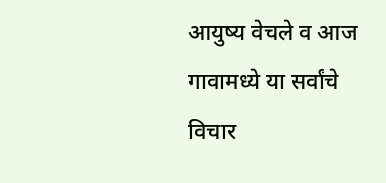आयुष्य वेचले व आज गावामध्ये या सर्वांचे विचार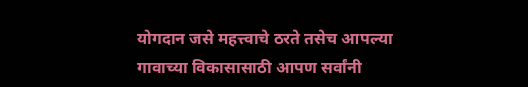योगदान जसे महत्त्वाचे ठरते तसेच आपल्या गावाच्या विकासासाठी आपण सर्वांनी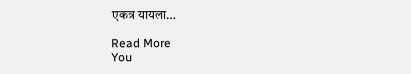एकत्र यायला…

Read More
You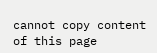cannot copy content of this page